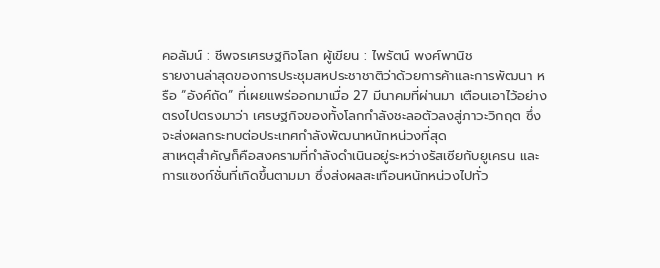คอลัมน์ : ชีพจรเศรษฐกิจโลก ผู้เขียน : ไพรัตน์ พงศ์พานิช
รายงานล่าสุดของการประชุมสหประชาชาติว่าด้วยการค้าและการพัฒนา หรือ “อังค์ถัด” ที่เผยแพร่ออกมาเมื่อ 27 มีนาคมที่ผ่านมา เตือนเอาไว้อย่างตรงไปตรงมาว่า เศรษฐกิจของทั้งโลกกำลังชะลอตัวลงสู่ภาวะวิกฤต ซึ่งจะส่งผลกระทบต่อประเทศกำลังพัฒนาหนักหน่วงที่สุด
สาเหตุสำคัญก็คือสงครามที่กำลังดำเนินอยู่ระหว่างรัสเซียกับยูเครน และการแซงก์ชั่นที่เกิดขึ้นตามมา ซึ่งส่งผลสะเทือนหนักหน่วงไปทั่ว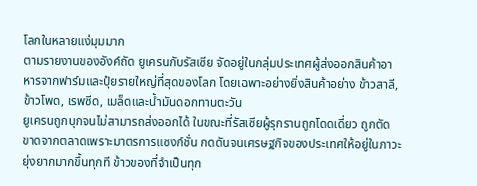โลกในหลายแง่มุมมาก
ตามรายงานของอังค์ถัด ยูเครนกับรัสเซีย จัดอยู่ในกลุ่มประเทศผู้ส่งออกสินค้าอาหารจากฟาร์มและปุ๋ยรายใหญ่ที่สุดของโลก โดยเฉพาะอย่างยิ่งสินค้าอย่าง ข้าวสาลี, ข้าวโพด, เรพซีด, เมล็ดและน้ำมันดอกทานตะวัน
ยูเครนถูกบุกจนไม่สามารถส่งออกได้ ในขณะที่รัสเซียผู้รุกรานถูกโดดเดี่ยว ถูกตัดขาดจากตลาดเพราะมาตรการแซงก์ชั่น กดดันจนเศรษฐกิจของประเทศให้อยู่ในภาวะยุ่งยากมากขึ้นทุกที ข้าวของที่จำเป็นทุก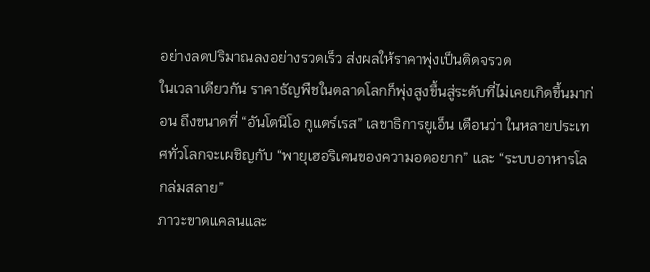อย่างลดปริมาณลงอย่างรวดเร็ว ส่งผลให้ราคาพุ่งเป็นติดจรวด
ในเวลาเดียวกัน ราคาธัญพืชในตลาดโลกก็พุ่งสูงขึ้นสู่ระดับที่ไม่เคยเกิดขึ้นมาก่อน ถึงขนาดที่ “อันโตนิโอ กูแตร์เรส” เลขาธิการยูเอ็น เตือนว่า ในหลายประเทศทั่วโลกจะเผชิญกับ “พายุเฮอริเคนของความอดอยาก” และ “ระบบอาหารโลกล่มสลาย”
ภาวะขาดแคลนและ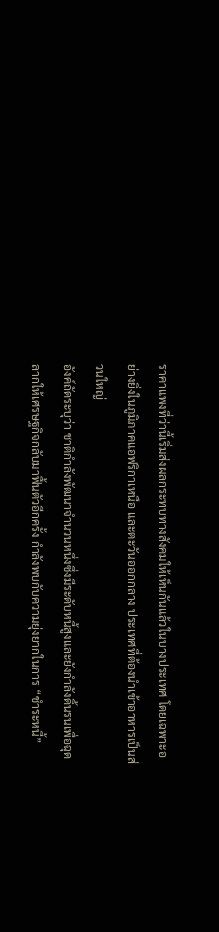ราคาแพงที่ว่านี้เริ่มส่งผลกระทบทางสังคมให้เห็นกันแล้วในบางประเทศ โดยเฉพาะอย่างยิ่งในภูมิภาคแอฟริกาเหนือ และตะวันออกกลาง ประเทศที่ต้องนำเข้าอาหารเป็นส่วนใหญ่
อังค์ถัดระบุว่า ชาติกำลังพัฒนาจำนวนหนึ่งซึ่งมีระดับหนี้สูงและยังกำลังดิ้นรนเพื่อฉุดลากให้เศรษฐกิจกลับมาฟื้นตัวอีกครั้ง กำลังพบกับความยุ่งยากในการ “ชำระหนี้”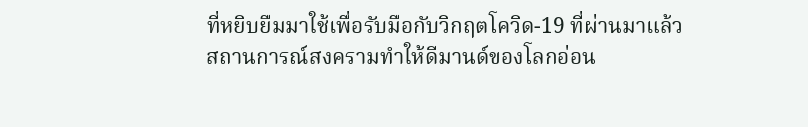ที่หยิบยืมมาใช้เพื่อรับมือกับวิกฤตโควิด-19 ที่ผ่านมาแล้ว
สถานการณ์สงครามทำให้ดีมานด์ของโลกอ่อน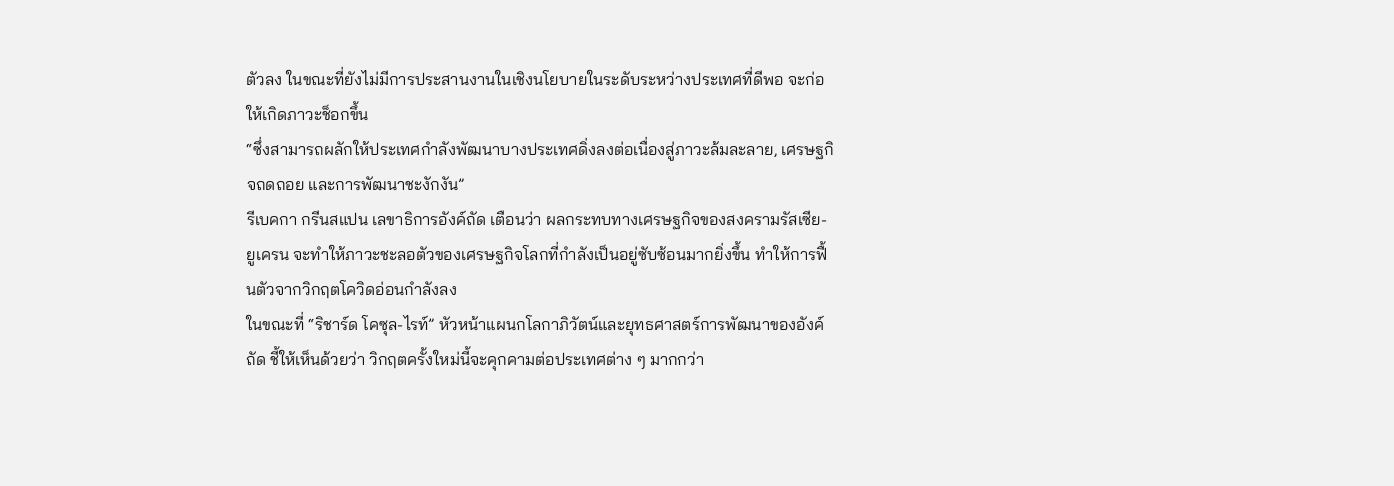ตัวลง ในขณะที่ยังไม่มีการประสานงานในเชิงนโยบายในระดับระหว่างประเทศที่ดีพอ จะก่อให้เกิดภาวะช็อกขึ้น
“ซึ่งสามารถผลักให้ประเทศกำลังพัฒนาบางประเทศดิ่งลงต่อเนื่องสู่ภาวะล้มละลาย, เศรษฐกิจถดถอย และการพัฒนาชะงักงัน”
รีเบคกา กรีนสแปน เลขาธิการอังค์ถัด เตือนว่า ผลกระทบทางเศรษฐกิจของสงครามรัสเซีย-ยูเครน จะทำให้ภาวะชะลอตัวของเศรษฐกิจโลกที่กำลังเป็นอยู่ซับซ้อนมากยิ่งขึ้น ทำให้การฟื้นตัวจากวิกฤตโควิดอ่อนกำลังลง
ในขณะที่ “ริชาร์ด โคซุล-ไรท์” หัวหน้าแผนกโลกาภิวัตน์และยุทธศาสตร์การพัฒนาของอังค์ถัด ชี้ให้เห็นด้วยว่า วิกฤตครั้งใหม่นี้จะคุกคามต่อประเทศต่าง ๆ มากกว่า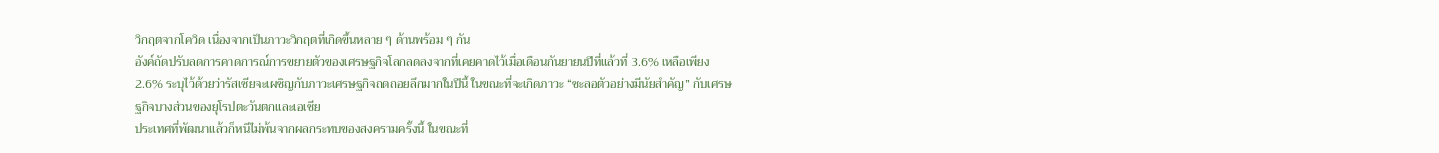วิกฤตจากโควิด เนื่องจากเป็นภาวะวิกฤตที่เกิดขึ้นหลาย ๆ ด้านพร้อม ๆ กัน
อังค์ถัดปรับลดการคาดการณ์การขยายตัวของเศรษฐกิจโลกลดลงจากที่เคยคาดไว้เมื่อเดือนกันยายนปีที่แล้วที่ 3.6% เหลือเพียง 2.6% ระบุไว้ด้วยว่ารัสเซียจะเผชิญกับภาวะเศรษฐกิจถดถอยลึกมากในปีนี้ ในขณะที่จะเกิดภาวะ “ชะลอตัวอย่างมีนัยสำคัญ” กับเศรษฐกิจบางส่วนของยุโรปตะวันตกและเอเชีย
ประเทศที่พัฒนาแล้วก็หนีไม่พ้นจากผลกระทบของสงครามครั้งนี้ ในขณะที่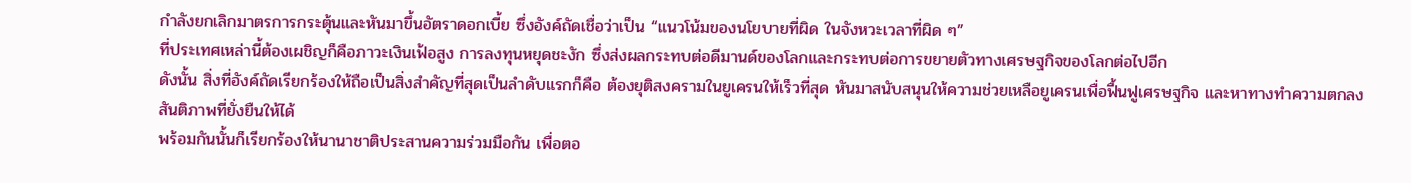กำลังยกเลิกมาตรการกระตุ้นและหันมาขึ้นอัตราดอกเบี้ย ซึ่งอังค์ถัดเชื่อว่าเป็น “แนวโน้มของนโยบายที่ผิด ในจังหวะเวลาที่ผิด ๆ”
ที่ประเทศเหล่านี้ต้องเผชิญก็คือภาวะเงินเฟ้อสูง การลงทุนหยุดชะงัก ซึ่งส่งผลกระทบต่อดีมานด์ของโลกและกระทบต่อการขยายตัวทางเศรษฐกิจของโลกต่อไปอีก
ดังนั้น สิ่งที่อังค์ถัดเรียกร้องให้ถือเป็นสิ่งสำคัญที่สุดเป็นลำดับแรกก็คือ ต้องยุติสงครามในยูเครนให้เร็วที่สุด หันมาสนับสนุนให้ความช่วยเหลือยูเครนเพื่อฟื้นฟูเศรษฐกิจ และหาทางทำความตกลงสันติภาพที่ยั่งยืนให้ได้
พร้อมกันนั้นก็เรียกร้องให้นานาชาติประสานความร่วมมือกัน เพื่อตอ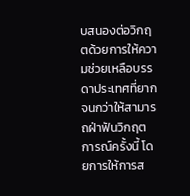บสนองต่อวิกฤตด้วยการให้ความช่วยเหลือบรรดาประเทศที่ยากจนกว่าให้สามารถฝ่าฟันวิกฤตการณ์ครั้งนี้ โดยการให้การส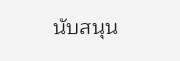นับสนุน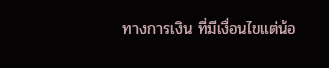ทางการเงิน ที่มีเงื่อนไขแต่น้อ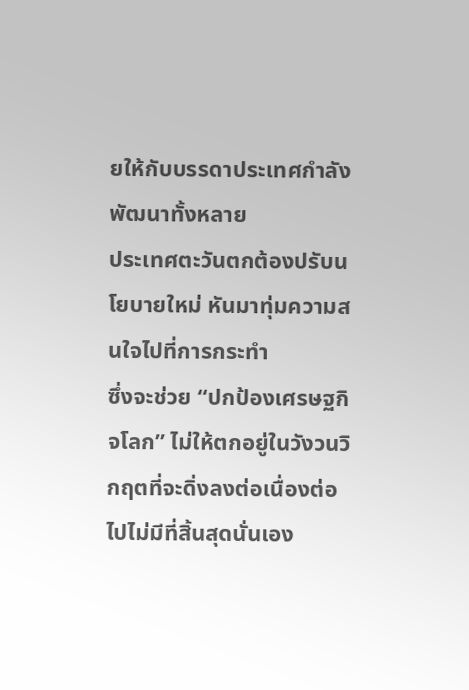ยให้กับบรรดาประเทศกำลังพัฒนาทั้งหลาย
ประเทศตะวันตกต้องปรับนโยบายใหม่ หันมาทุ่มความสนใจไปที่การกระทำ
ซึ่งจะช่วย “ปกป้องเศรษฐกิจโลก” ไม่ให้ตกอยู่ในวังวนวิกฤตที่จะดิ่งลงต่อเนื่องต่อไปไม่มีที่สิ้นสุดนั่นเอง